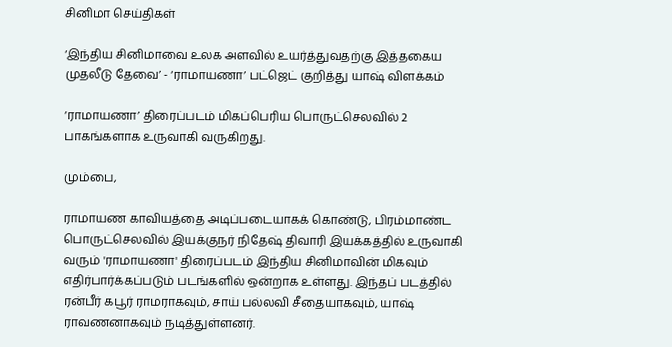சினிமா செய்திகள்

‘இந்திய சினிமாவை உலக அளவில் உயர்த்துவதற்கு இத்தகைய முதலீடு தேவை’ - ‘ராமாயணா’ பட்ஜெட் குறித்து யாஷ் விளக்கம்

‘ராமாயணா’ திரைப்படம் மிகப்பெரிய பொருட்செலவில் 2 பாகங்களாக உருவாகி வருகிறது.

மும்பை,

ராமாயண காவியத்தை அடிப்படையாகக் கொண்டு, பிரம்மாண்ட பொருட்செலவில் இயக்குநர் நிதேஷ் திவாரி இயக்கத்தில் உருவாகி வரும் 'ராமாயணா' திரைப்படம் இந்திய சினிமாவின் மிகவும் எதிர்பார்க்கப்படும் படங்களில் ஒன்றாக உள்ளது. இந்தப் படத்தில் ரன்பீர் கபூர் ராமராகவும், சாய் பல்லவி சீதையாகவும், யாஷ் ராவணனாகவும் நடித்துள்ளனர்.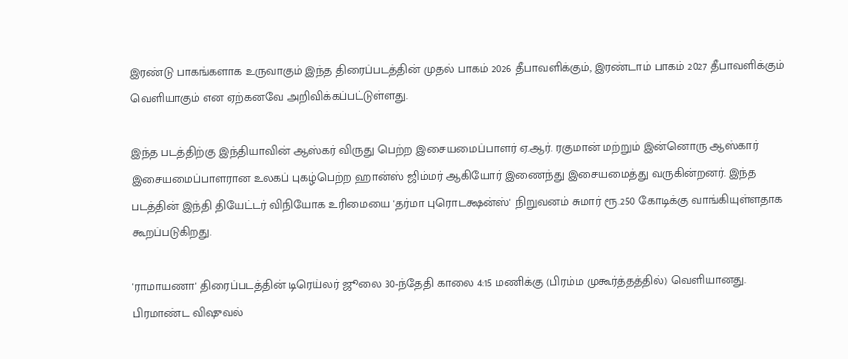இரண்டு பாகங்களாக உருவாகும் இந்த திரைப்படத்தின் முதல் பாகம் 2026 தீபாவளிக்கும், இரண்டாம் பாகம் 2027 தீபாவளிக்கும் வெளியாகும் என ஏற்கனவே அறிவிக்கப்பட்டுள்ளது.

இந்த படத்திற்கு இந்தியாவின் ஆஸ்கர் விருது பெற்ற இசையமைப்பாளர் ஏ.ஆர். ரகுமான் மற்றும் இன்னொரு ஆஸ்கார் இசையமைப்பாளரான உலகப் புகழ்பெற்ற ஹான்ஸ் ஜிம்மர் ஆகியோர் இணைந்து இசையமைத்து வருகின்றனர். இந்த படத்தின் இந்தி தியேட்டர் விநியோக உரிமையை 'தர்மா புரொடக்ஷன்ஸ்' நிறுவனம் சுமார் ரூ.250 கோடிக்கு வாங்கியுள்ளதாக கூறப்படுகிறது.

'ராமாயணா' திரைப்படத்தின் டிரெய்லர் ஜூலை 30-ந்தேதி காலை 4:15 மணிக்கு (பிரம்ம முகூர்த்தத்தில்) வெளியானது. பிரமாண்ட விஷுவல்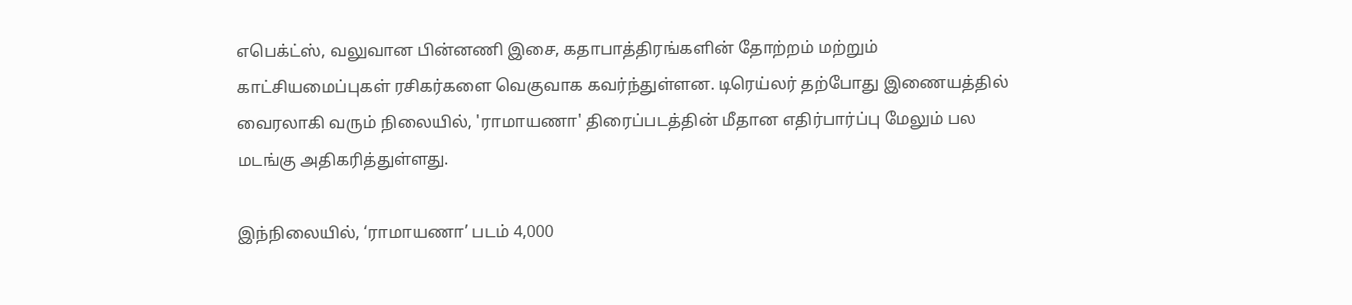எபெக்ட்ஸ், வலுவான பின்னணி இசை, கதாபாத்திரங்களின் தோற்றம் மற்றும் காட்சியமைப்புகள் ரசிகர்களை வெகுவாக கவர்ந்துள்ளன. டிரெய்லர் தற்போது இணையத்தில் வைரலாகி வரும் நிலையில், 'ராமாயணா' திரைப்படத்தின் மீதான எதிர்பார்ப்பு மேலும் பல மடங்கு அதிகரித்துள்ளது.

இந்நிலையில், ‘ராமாயணா’ படம் 4,000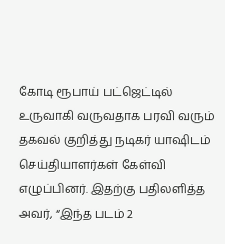கோடி ரூபாய் பட்ஜெட்டில் உருவாகி வருவதாக பரவி வரும் தகவல் குறித்து நடிகர் யாஷிடம் செய்தியாளர்கள் கேள்வி எழுப்பினர். இதற்கு பதிலளித்த அவர், “இந்த படம் 2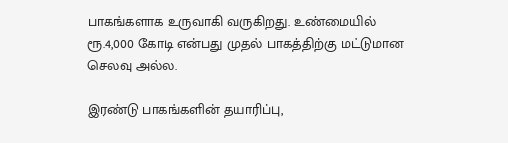பாகங்களாக உருவாகி வருகிறது. உண்மையில் ரூ.4,000 கோடி என்பது முதல் பாகத்திற்கு மட்டுமான செலவு அல்ல.

இரண்டு பாகங்களின் தயாரிப்பு,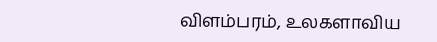விளம்பரம், உலகளாவிய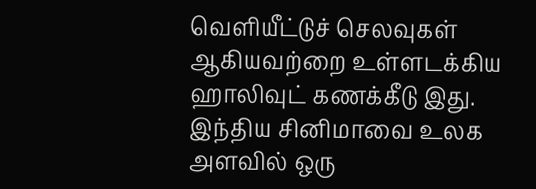வெளியீட்டுச் செலவுகள் ஆகியவற்றை உள்ளடக்கிய ஹாலிவுட் கணக்கீடு இது. இந்திய சினிமாவை உலக அளவில் ஒரு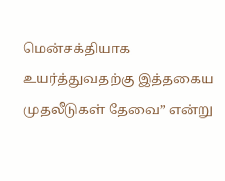மென்சக்தியாக உயர்த்துவதற்கு இத்தகைய முதலீடுகள் தேவை” என்று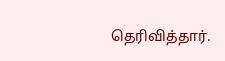தெரிவித்தார்.